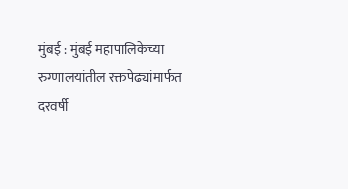मुंबई : मुंबई महापालिकेच्या रुग्णालयांतील रक्तपेढ्यांमार्फत दरवर्षी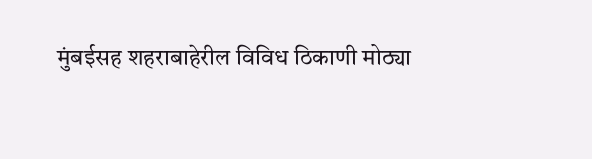मुंबईसह शहराबाहेरील विविध ठिकाणी मोठ्या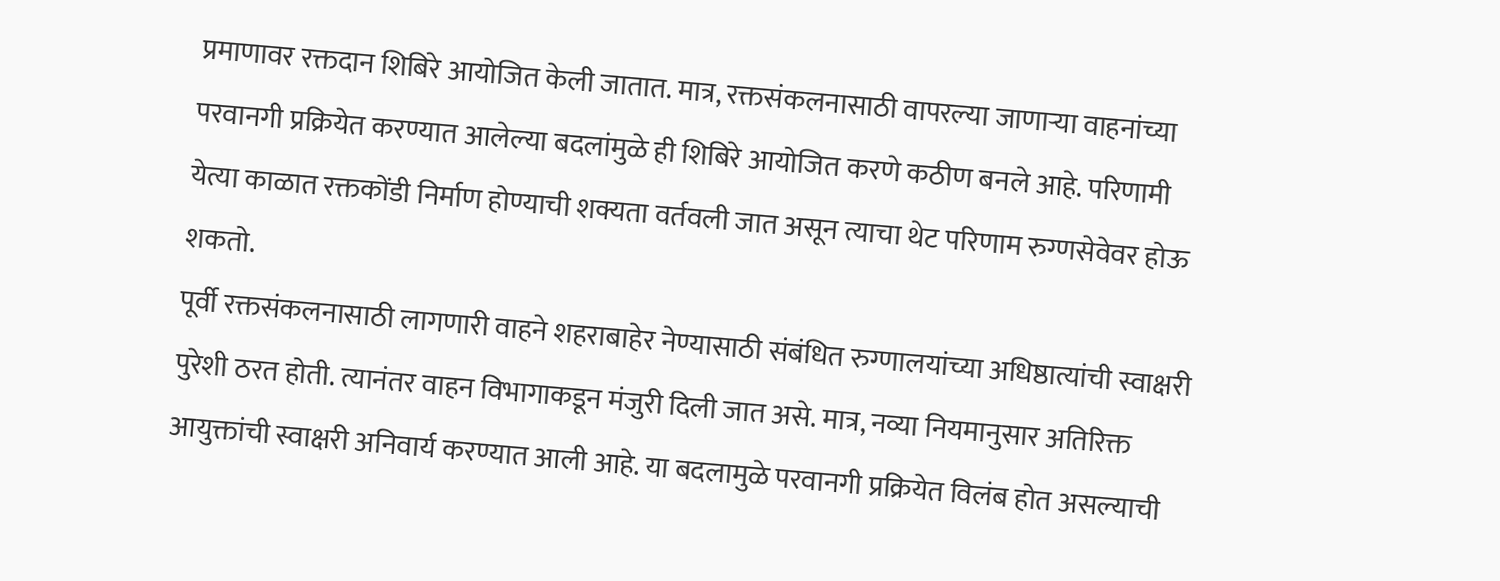प्रमाणावर रक्तदान शिबिरे आयोजित केली जातात. मात्र, रक्तसंकलनासाठी वापरल्या जाणाऱ्या वाहनांच्या परवानगी प्रक्रियेत करण्यात आलेल्या बदलांमुळे ही शिबिरे आयोजित करणे कठीण बनले आहे. परिणामी येत्या काळात रक्तकोंडी निर्माण होण्याची शक्यता वर्तवली जात असून त्याचा थेट परिणाम रुग्णसेवेवर होऊ शकतो.
पूर्वी रक्तसंकलनासाठी लागणारी वाहने शहराबाहेर नेण्यासाठी संबंधित रुग्णालयांच्या अधिष्ठात्यांची स्वाक्षरी पुरेशी ठरत होती. त्यानंतर वाहन विभागाकडून मंजुरी दिली जात असे. मात्र, नव्या नियमानुसार अतिरिक्त आयुक्तांची स्वाक्षरी अनिवार्य करण्यात आली आहे. या बदलामुळे परवानगी प्रक्रियेत विलंब होत असल्याची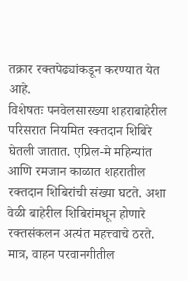तक्रार रक्तपेढ्यांकडून करण्यात येत आहे.
विशेषतः पनवेलसारख्या शहराबाहेरील परिसरात नियमित रक्तदान शिबिरे घेतली जातात. एप्रिल-मे महिन्यांत आणि रमजान काळात शहरातील रक्तदान शिबिरांची संख्या घटते. अशा वेळी बाहेरील शिबिरांमधून होणारे रक्तसंकलन अत्यंत महत्त्वाचे ठरते. मात्र, वाहन परवानगीतील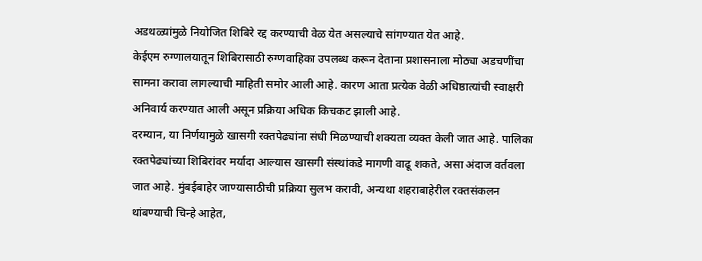अडथळ्यांमुळे नियोजित शिबिरे रद्द करण्याची वेळ येत असल्याचे सांगण्यात येत आहे.
केईएम रुग्णालयातून शिबिरासाठी रुग्णवाहिका उपलब्ध करून देताना प्रशासनाला मोठ्या अडचणींचा सामना करावा लागल्याची माहिती समोर आली आहे. कारण आता प्रत्येक वेळी अधिष्ठात्यांची स्वाक्षरी अनिवार्य करण्यात आली असून प्रक्रिया अधिक किचकट झाली आहे.
दरम्यान, या निर्णयामुळे खासगी रक्तपेढ्यांना संधी मिळण्याची शक्यता व्यक्त केली जात आहे. पालिका रक्तपेढ्यांच्या शिबिरांवर मर्यादा आल्यास खासगी संस्थांकडे मागणी वाढू शकते, असा अंदाज वर्तवला जात आहे. मुंबईबाहेर जाण्यासाठीची प्रक्रिया सुलभ करावी, अन्यथा शहराबाहेरील रक्तसंकलन थांबण्याची चिन्हे आहेत,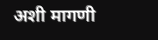अशी मागणी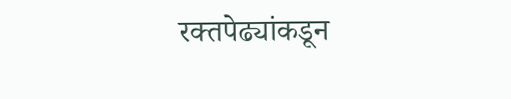रक्तपेढ्यांकडून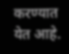करण्यात येत आहे.